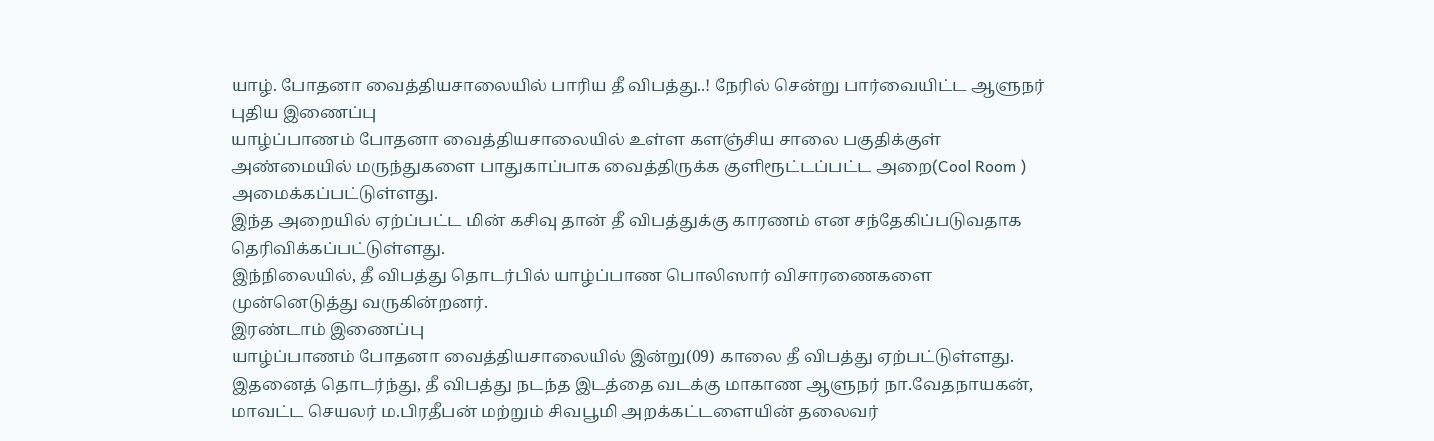யாழ். போதனா வைத்தியசாலையில் பாரிய தீ விபத்து..! நேரில் சென்று பார்வையிட்ட ஆளுநர்
புதிய இணைப்பு
யாழ்ப்பாணம் போதனா வைத்தியசாலையில் உள்ள களஞ்சிய சாலை பகுதிக்குள் அண்மையில் மருந்துகளை பாதுகாப்பாக வைத்திருக்க குளிரூட்டப்பட்ட அறை(Cool Room ) அமைக்கப்பட்டுள்ளது.
இந்த அறையில் ஏற்ப்பட்ட மின் கசிவு தான் தீ விபத்துக்கு காரணம் என சந்தேகிப்படுவதாக தெரிவிக்கப்பட்டுள்ளது.
இந்நிலையில், தீ விபத்து தொடர்பில் யாழ்ப்பாண பொலிஸார் விசாரணைகளை முன்னெடுத்து வருகின்றனர்.
இரண்டாம் இணைப்பு
யாழ்ப்பாணம் போதனா வைத்தியசாலையில் இன்று(09) காலை தீ விபத்து ஏற்பட்டுள்ளது.
இதனைத் தொடர்ந்து, தீ விபத்து நடந்த இடத்தை வடக்கு மாகாண ஆளுநர் நா.வேதநாயகன், மாவட்ட செயலர் ம.பிரதீபன் மற்றும் சிவபூமி அறக்கட்டளையின் தலைவர்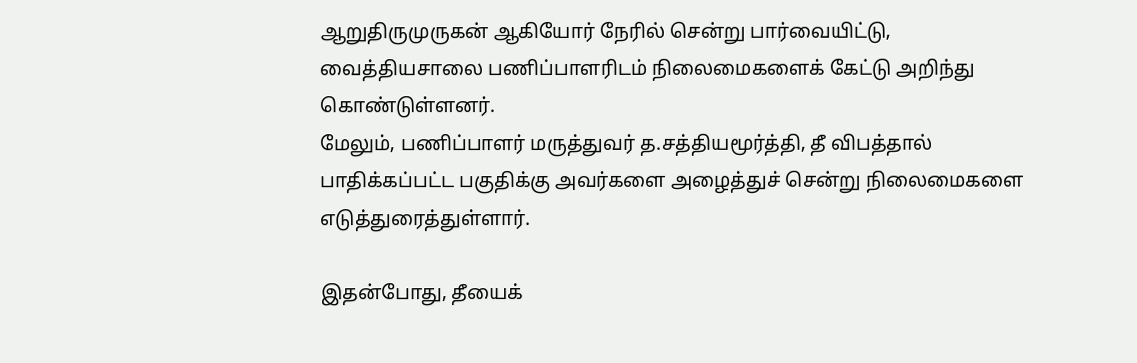ஆறுதிருமுருகன் ஆகியோர் நேரில் சென்று பார்வையிட்டு, வைத்தியசாலை பணிப்பாளரிடம் நிலைமைகளைக் கேட்டு அறிந்து கொண்டுள்ளனர்.
மேலும், பணிப்பாளர் மருத்துவர் த.சத்தியமூர்த்தி, தீ விபத்தால் பாதிக்கப்பட்ட பகுதிக்கு அவர்களை அழைத்துச் சென்று நிலைமைகளை எடுத்துரைத்துள்ளார்.

இதன்போது, தீயைக்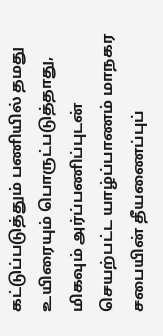கட்டுப்படுத்தும் பணியில் தமது உயிரையும் பொருட்படுத்தாது, மிகவும் அர்ப்பணிப்புடன் செயற்பட்ட யாழ்ப்பாணம் மாநகர சபையின் தீயணைப்புப்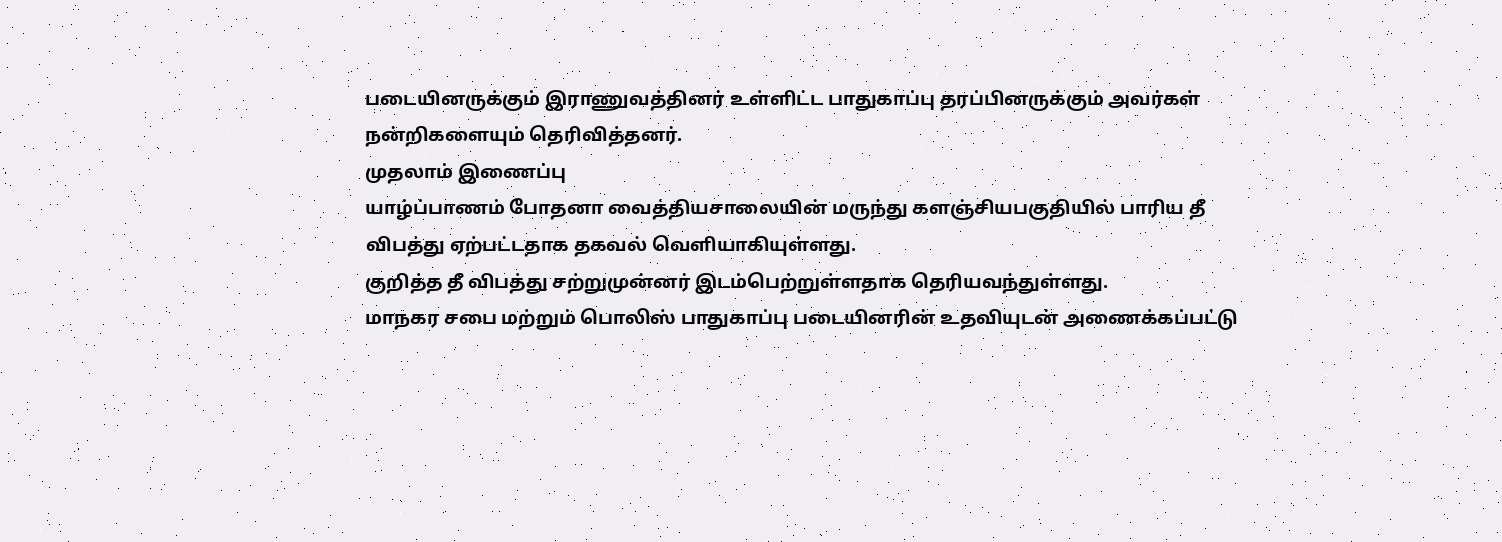படையினருக்கும் இராணுவத்தினர் உள்ளிட்ட பாதுகாப்பு தரப்பினருக்கும் அவர்கள் நன்றிகளையும் தெரிவித்தனர்.
முதலாம் இணைப்பு
யாழ்ப்பாணம் போதனா வைத்தியசாலையின் மருந்து களஞ்சியபகுதியில் பாரிய தீ விபத்து ஏற்பட்டதாக தகவல் வெளியாகியுள்ளது.
குறித்த தீ விபத்து சற்றுமுன்னர் இடம்பெற்றுள்ளதாக தெரியவந்துள்ளது.
மாநகர சபை மற்றும் பொலிஸ் பாதுகாப்பு படையினரின் உதவியுடன் அணைக்கப்பட்டு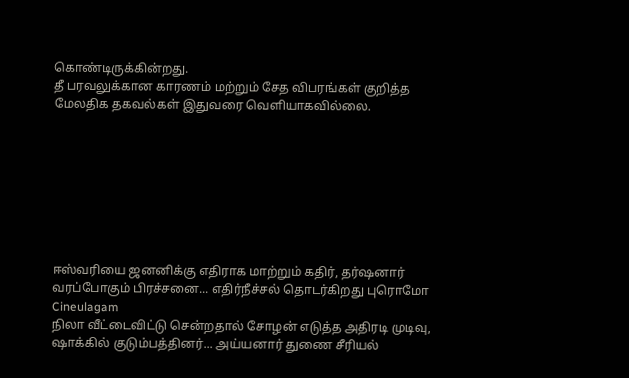கொண்டிருக்கின்றது.
தீ பரவலுக்கான காரணம் மற்றும் சேத விபரங்கள் குறித்த மேலதிக தகவல்கள் இதுவரை வெளியாகவில்லை.








ஈஸ்வரியை ஜனனிக்கு எதிராக மாற்றும் கதிர், தர்ஷனார் வரப்போகும் பிரச்சனை... எதிர்நீச்சல் தொடர்கிறது புரொமோ Cineulagam
நிலா வீட்டைவிட்டு சென்றதால் சோழன் எடுத்த அதிரடி முடிவு, ஷாக்கில் குடும்பத்தினர்... அய்யனார் துணை சீரியல்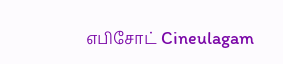எபிசோட் Cineulagam